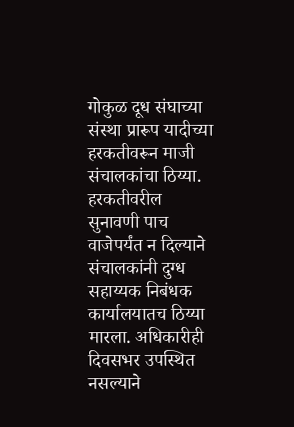गोकुळ दूध संघाच्या संस्था प्रारूप यादीच्या हरकतीवरून माजी संचालकांचा ठिय्या. हरकतीवरील सुनावणी पाच वाजेपर्यंत न दिल्याने संचालकांनी दुग्ध सहाय्यक निबंधक कार्यालयातच ठिय्या मारला. अधिकारीही दिवसभर उपस्थित नसल्याने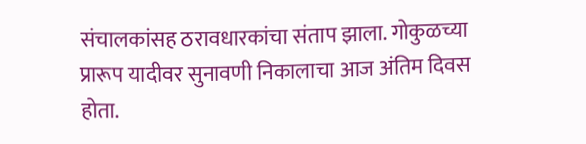संचालकांसह ठरावधारकांचा संताप झाला. गोकुळच्या प्रारूप यादीवर सुनावणी निकालाचा आज अंतिम दिवस होता.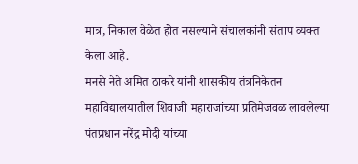मात्र, निकाल वेळेत होत नसल्याने संचालकांनी संताप व्यक्त केला आहे.
मनसे नेते अमित ठाकरे यांनी शासकीय तंत्रनिकेतन महाविद्यालयातील शिवाजी महाराजांच्या प्रतिमेजवळ लावलेल्या पंतप्रधान नरेंद्र मोदी यांच्या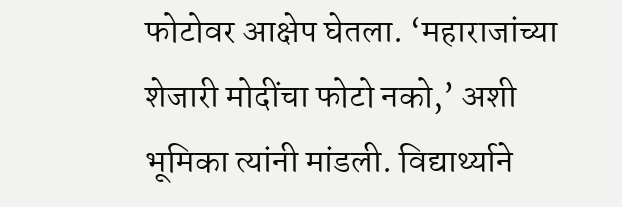फोटोवर आक्षेप घेतला. ‘महाराजांच्या शेजारी मोदींचा फोटो नको,’ अशी भूमिका त्यांनी मांडली. विद्यार्थ्याने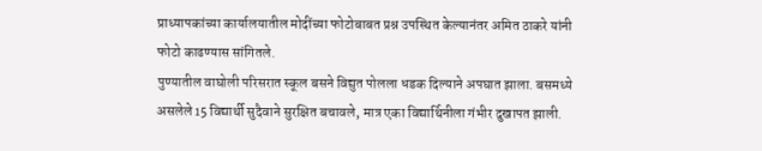प्राध्यापकांच्या कार्यालयातील मोदींच्या फोटोबाबत प्रश्न उपस्थित केल्यानंतर अमित ठाकरे यांनी फोटो काढण्यास सांगितले.
पुण्यातील वाघोली परिसरात स्कूल बसने विद्युत पोलला धडक दिल्याने अपघात झाला. बसमध्ये असलेले 15 विद्यार्थी सुदैवाने सुरक्षित बचावले, मात्र एका विद्यार्थिनीला गंभीर दुखापत झाली.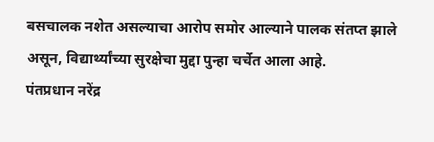बसचालक नशेत असल्याचा आरोप समोर आल्याने पालक संतप्त झाले असून, विद्यार्थ्यांच्या सुरक्षेचा मुद्दा पुन्हा चर्चेत आला आहे.
पंतप्रधान नरेंद्र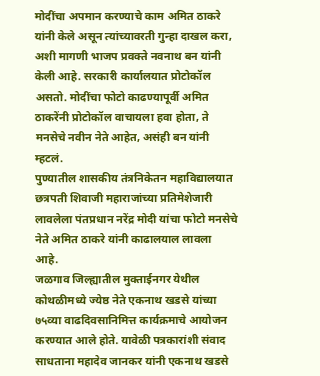मोदींचा अपमान करण्याचे काम अमित ठाकरे यांनी केले असून त्यांच्यावरती गुन्हा दाखल करा, अशी मागणी भाजप प्रवक्ते नवनाथ बन यांनी केली आहे. सरकारी कार्यालयात प्रोटोकॉल असतो. मोदींचा फोटो काढण्यापूर्वी अमित ठाकरेंनी प्रोटोकॉल वाचायला हवा होता, ते मनसेचे नवीन नेते आहेत, असंही बन यांनी म्हटलं.
पुण्यातील शासकीय तंत्रनिकेतन महाविद्यालयात छत्रपती शिवाजी महाराजांच्या प्रतिमेशेजारी लावलेला पंतप्रधान नरेंद्र मोदी यांचा फोटो मनसेचे नेते अमित ठाकरे यांनी काढालयाल लावला आहे.
जळगाव जिल्ह्यातील मुक्ताईनगर येथील कोथळीमध्ये ज्येष्ठ नेते एकनाथ खडसे यांच्या ७५व्या वाढदिवसानिमित्त कार्यक्रमाचे आयोजन करण्यात आले होते. यावेळी पत्रकारांशी संवाद साधताना महादेव जानकर यांनी एकनाथ खडसे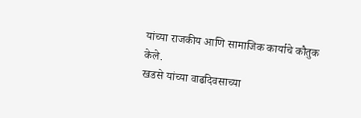यांच्या राजकीय आणि सामाजिक कार्याचे कौतुक केले.
खडसे यांच्या वाढदिवसाच्या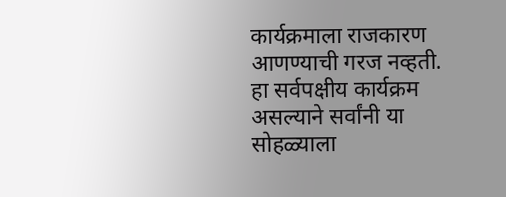कार्यक्रमाला राजकारण आणण्याची गरज नव्हती. हा सर्वपक्षीय कार्यक्रम असल्याने सर्वांनी या सोहळ्याला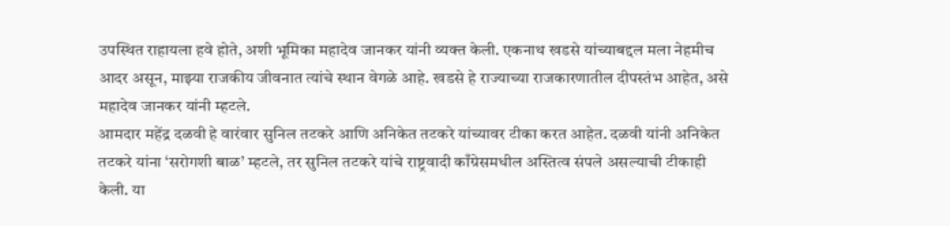उपस्थित राहायला हवे होते, अशी भूमिका महादेव जानकर यांनी व्यक्त केली. एकनाथ खडसे यांच्याबद्दल मला नेहमीच आदर असून, माझ्या राजकीय जीवनात त्यांचे स्थान वेगळे आहे. खडसे हे राज्याच्या राजकारणातील दीपस्तंभ आहेत, असे महादेव जानकर यांनी म्हटले.
आमदार महेंद्र दळवी हे वारंवार सुनिल तटकरे आणि अनिकेत तटकरे यांच्यावर टीका करत आहेत. दळवी यांनी अनिकेत तटकरे यांना ‘सरोगशी बाळ’ म्हटले, तर सुनिल तटकरे यांचे राष्ट्रवादी काँग्रेसमधील अस्तित्व संपले असल्याची टीकाही केली. या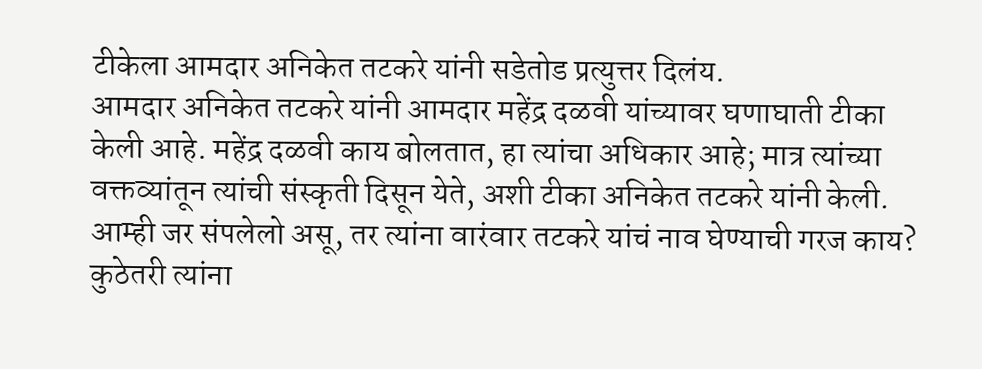टीकेला आमदार अनिकेत तटकरे यांनी सडेतोड प्रत्युत्तर दिलंय.
आमदार अनिकेत तटकरे यांनी आमदार महेंद्र दळवी यांच्यावर घणाघाती टीका केली आहे. महेंद्र दळवी काय बोलतात, हा त्यांचा अधिकार आहे; मात्र त्यांच्या वक्तव्यांतून त्यांची संस्कृती दिसून येते, अशी टीका अनिकेत तटकरे यांनी केली. आम्ही जर संपलेलो असू, तर त्यांना वारंवार तटकरे यांचं नाव घेण्याची गरज काय? कुठेतरी त्यांना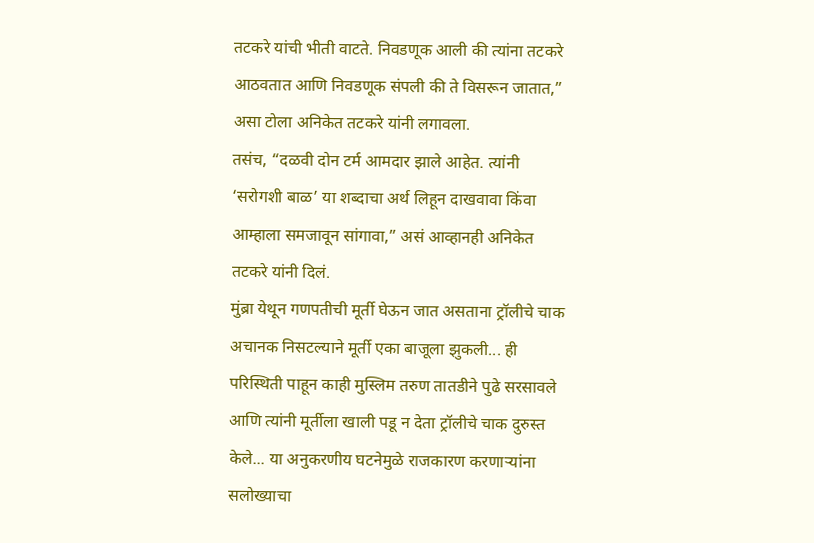तटकरे यांची भीती वाटते. निवडणूक आली की त्यांना तटकरे आठवतात आणि निवडणूक संपली की ते विसरून जातात,” असा टोला अनिकेत तटकरे यांनी लगावला.
तसंच, “दळवी दोन टर्म आमदार झाले आहेत. त्यांनी ‘सरोगशी बाळ’ या शब्दाचा अर्थ लिहून दाखवावा किंवा आम्हाला समजावून सांगावा,” असं आव्हानही अनिकेत तटकरे यांनी दिलं.
मुंब्रा येथून गणपतीची मूर्ती घेऊन जात असताना ट्रॉलीचे चाक अचानक निसटल्याने मूर्ती एका बाजूला झुकली... ही परिस्थिती पाहून काही मुस्लिम तरुण तातडीने पुढे सरसावले आणि त्यांनी मूर्तीला खाली पडू न देता ट्रॉलीचे चाक दुरुस्त केले... या अनुकरणीय घटनेमुळे राजकारण करणाऱ्यांना सलोख्याचा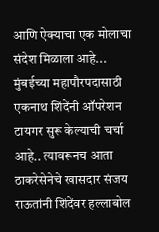आणि ऐक्याचा एक मोलाचा संदेश मिळाला आहे...
मुंबईच्या महापौरपदासाठी एकनाथ शिंदेंनी ऑपरेशन टायगर सुरू केल्याची चर्चा आहे.. त्यावरूनच आता ठाकरेसेनेचे खासदार संजय राऊतांनी शिंदेंवर हल्लाबोल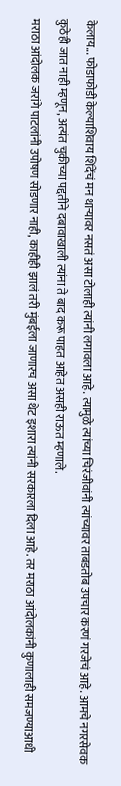केलाय... फोडाफोडी केल्याशिवाय शिंदेंचं मन थाऱ्यावर नसतं असा टोलाही त्यांनी लगावला आहे. त्यामुळे त्यांच्या चिरंजीवांनी त्यांच्यावर ताबडतोब उपचार करणं गरजेचं आहे. आमचे नगरसेवक कुठेही जात नाही म्हणून, अत्यंत चुकीच्या पद्दतीने दबावाखाली त्यांना ते बाद करू पाहत आहेत असही राऊत म्हणाले.
मराठा आंदोलक जरांगे पाटलांनी उपोषण सोडणार नाही, काहीही झालं तरी मुंबईला जाणारच असा थेट इशारा त्यांनी सरकारला दिला आहे. तर मराठा आंदोलकांनी कुणालाही समजण्याआधी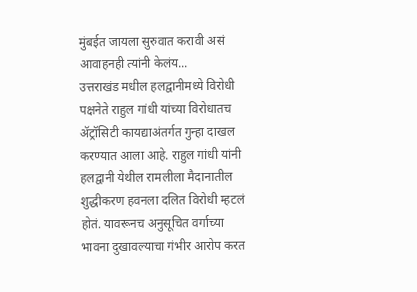मुंबईत जायला सुरुवात करावी असं आवाहनही त्यांनी केलंय...
उत्तराखंड मधील हलद्वानीमध्ये विरोधी पक्षनेते राहुल गांधी यांच्या विरोधातच ॲट्रॉसिटी कायद्याअंतर्गत गुन्हा दाखल करण्यात आला आहे. राहुल गांधी यांनी हलद्वानी येथील रामलीला मैदानातील शुद्धीकरण हवनला दलित विरोधी म्हटलं होतं. यावरूनच अनुसूचित वर्गाच्या भावना दुखावल्याचा गंभीर आरोप करत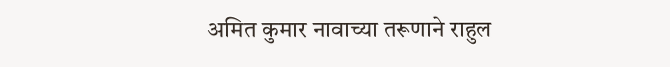अमित कुमार नावाच्या तरूणाने राहुल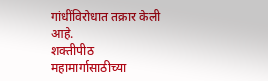गांधींविरोधात तक्रार केली आहे.
शक्तीपीठ महामार्गासाठीच्या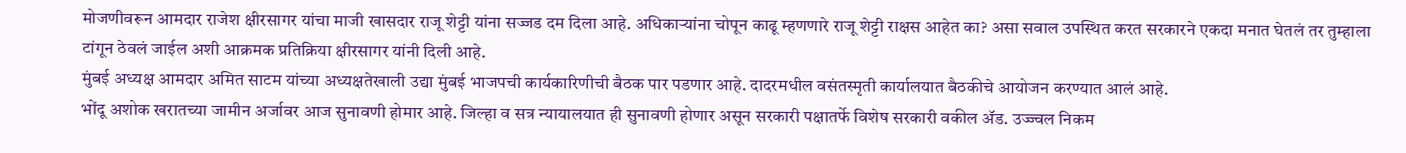मोजणीवरून आमदार राजेश क्षीरसागर यांचा माजी खासदार राजू शेट्टी यांना सज्जड दम दिला आहे. अधिकाऱ्यांना चोपून काढू म्हणणारे राजू शेट्टी राक्षस आहेत का? असा सवाल उपस्थित करत सरकारने एकदा मनात घेतलं तर तुम्हाला टांगून ठेवलं जाईल अशी आक्रमक प्रतिक्रिया क्षीरसागर यांनी दिली आहे.
मुंबई अध्यक्ष आमदार अमित साटम यांच्या अध्यक्षतेखाली उद्या मुंबई भाजपची कार्यकारिणीची बैठक पार पडणार आहे. दादरमधील वसंतस्मृती कार्यालयात बैठकीचे आयोजन करण्यात आलं आहे.
भोंदू अशोक खरातच्या जामीन अर्जावर आज सुनावणी होमार आहे. जिल्हा व सत्र न्यायालयात ही सुनावणी होणार असून सरकारी पक्षातर्फे विशेष सरकारी वकील ॲड. उज्ज्वल निकम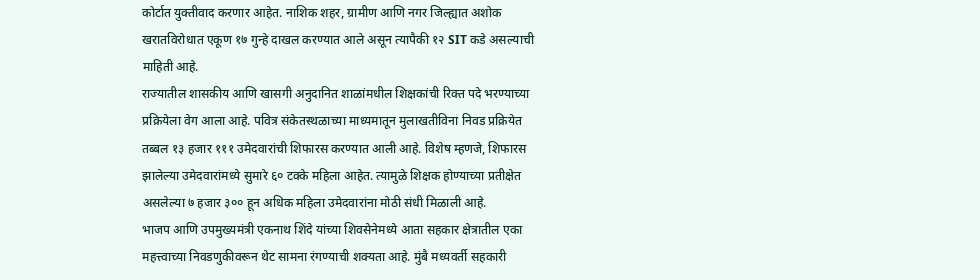कोर्टात युक्तीवाद करणार आहेत. नाशिक शहर, ग्रामीण आणि नगर जिल्ह्यात अशोक खरातविरोधात एकूण १७ गुन्हे दाखल करण्यात आले असून त्यापैकी १२ SIT कडे असल्याची माहिती आहे.
राज्यातील शासकीय आणि खासगी अनुदानित शाळांमधील शिक्षकांची रिक्त पदे भरण्याच्या प्रक्रियेला वेग आला आहे. पवित्र संकेतस्थळाच्या माध्यमातून मुलाखतीविना निवड प्रक्रियेत तब्बल १३ हजार १११ उमेदवारांची शिफारस करण्यात आली आहे. विशेष म्हणजे, शिफारस झालेल्या उमेदवारांमध्ये सुमारे ६० टक्के महिला आहेत. त्यामुळे शिक्षक होण्याच्या प्रतीक्षेत असलेल्या ७ हजार ३०० हून अधिक महिला उमेदवारांना मोठी संधी मिळाली आहे.
भाजप आणि उपमुख्यमंत्री एकनाथ शिंदे यांच्या शिवसेनेमध्ये आता सहकार क्षेत्रातील एका महत्त्वाच्या निवडणुकीवरून थेट सामना रंगण्याची शक्यता आहे. मुंबै मध्यवर्ती सहकारी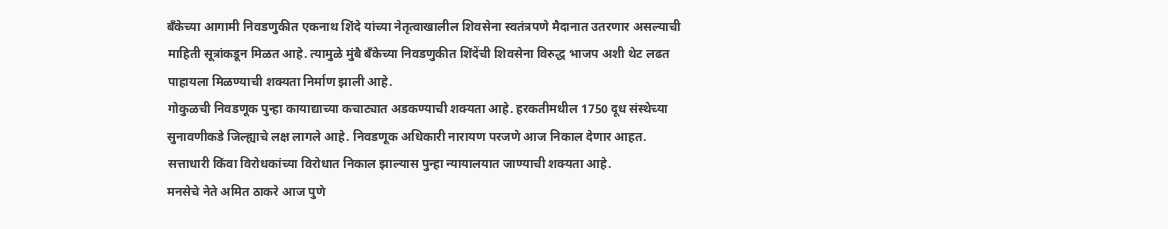बँकेच्या आगामी निवडणुकीत एकनाथ शिंदे यांच्या नेतृत्वाखालील शिवसेना स्वतंत्रपणे मैदानात उतरणार असल्याची माहिती सूत्रांकडून मिळत आहे. त्यामुळे मुंबै बँकेच्या निवडणुकीत शिंदेंची शिवसेना विरुद्ध भाजप अशी थेट लढत पाहायला मिळण्याची शक्यता निर्माण झाली आहे.
गोकुळची निवडणूक पुन्हा कायाद्याच्या कचाट्यात अडकण्याची शक्यता आहे. हरकतीमधील 1750 दूध संस्थेच्या सुनावणीकडे जिल्ह्याचे लक्ष लागले आहे. निवडणूक अधिकारी नारायण परजणे आज निकाल देणार आहत. सत्ताधारी किंवा विरोधकांच्या विरोधात निकाल झाल्यास पुन्हा न्यायालयात जाण्याची शक्यता आहे.
मनसेचे नेते अमित ठाकरे आज पुणे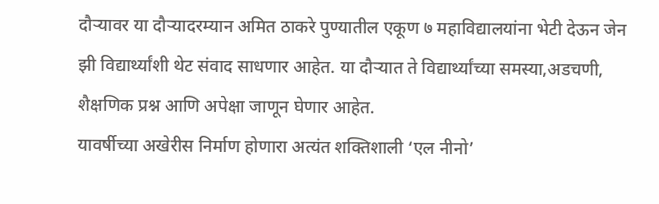दौऱ्यावर या दौऱ्यादरम्यान अमित ठाकरे पुण्यातील एकूण ७ महाविद्यालयांना भेटी देऊन जेन झी विद्यार्थ्यांशी थेट संवाद साधणार आहेत. या दौऱ्यात ते विद्यार्थ्यांच्या समस्या,अडचणी, शैक्षणिक प्रश्न आणि अपेक्षा जाणून घेणार आहेत.
यावर्षीच्या अखेरीस निर्माण होणारा अत्यंत शक्तिशाली ‘एल नीनो’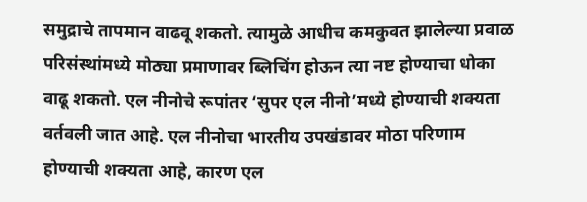समुद्राचे तापमान वाढवू शकतो. त्यामुळे आधीच कमकुवत झालेल्या प्रवाळ परिसंस्थांमध्ये मोठ्या प्रमाणावर ब्लिचिंग होऊन त्या नष्ट होण्याचा धोका वाढू शकतो. एल नीनोचे रूपांतर ‘सुपर एल नीनो’मध्ये होण्याची शक्यता वर्तवली जात आहे. एल नीनोचा भारतीय उपखंडावर मोठा परिणाम होण्याची शक्यता आहे, कारण एल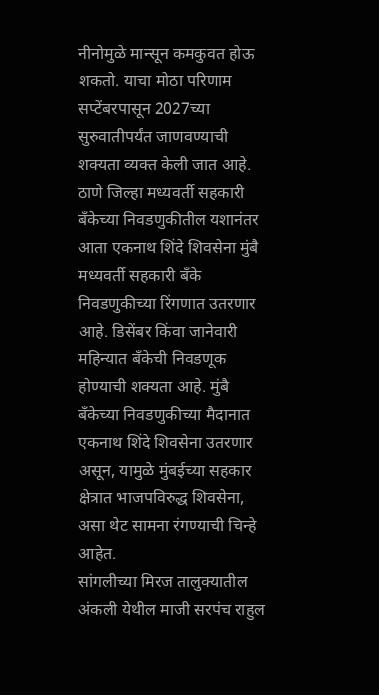नीनोमुळे मान्सून कमकुवत होऊ शकतो. याचा मोठा परिणाम सप्टेंबरपासून 2027च्या सुरुवातीपर्यंत जाणवण्याची शक्यता व्यक्त केली जात आहे.
ठाणे जिल्हा मध्यवर्ती सहकारी बँकेच्या निवडणुकीतील यशानंतर आता एकनाथ शिंदे शिवसेना मुंबै मध्यवर्ती सहकारी बँके निवडणुकीच्या रिंगणात उतरणार आहे. डिसेंबर किंवा जानेवारी महिन्यात बँकेची निवडणूक होण्याची शक्यता आहे. मुंबै बँकेच्या निवडणुकीच्या मैदानात एकनाथ शिंदे शिवसेना उतरणार असून, यामुळे मुंबईच्या सहकार क्षेत्रात भाजपविरुद्ध शिवसेना, असा थेट सामना रंगण्याची चिन्हे आहेत.
सांगलीच्या मिरज तालुक्यातील अंकली येथील माजी सरपंच राहुल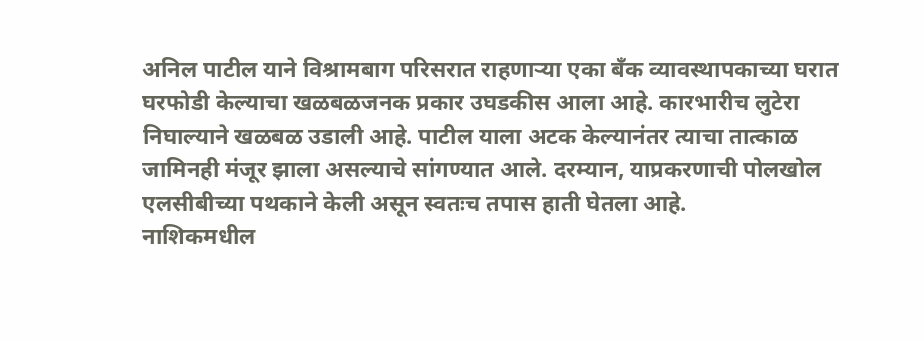अनिल पाटील याने विश्रामबाग परिसरात राहणाऱ्या एका बँक व्यावस्थापकाच्या घरात घरफोडी केल्याचा खळबळजनक प्रकार उघडकीस आला आहे. कारभारीच लुटेरा निघाल्याने खळबळ उडाली आहे. पाटील याला अटक केल्यानंतर त्याचा तात्काळ जामिनही मंजूर झाला असल्याचे सांगण्यात आले. दरम्यान, याप्रकरणाची पोलखोल एलसीबीच्या पथकाने केली असून स्वतःच तपास हाती घेतला आहे.
नाशिकमधील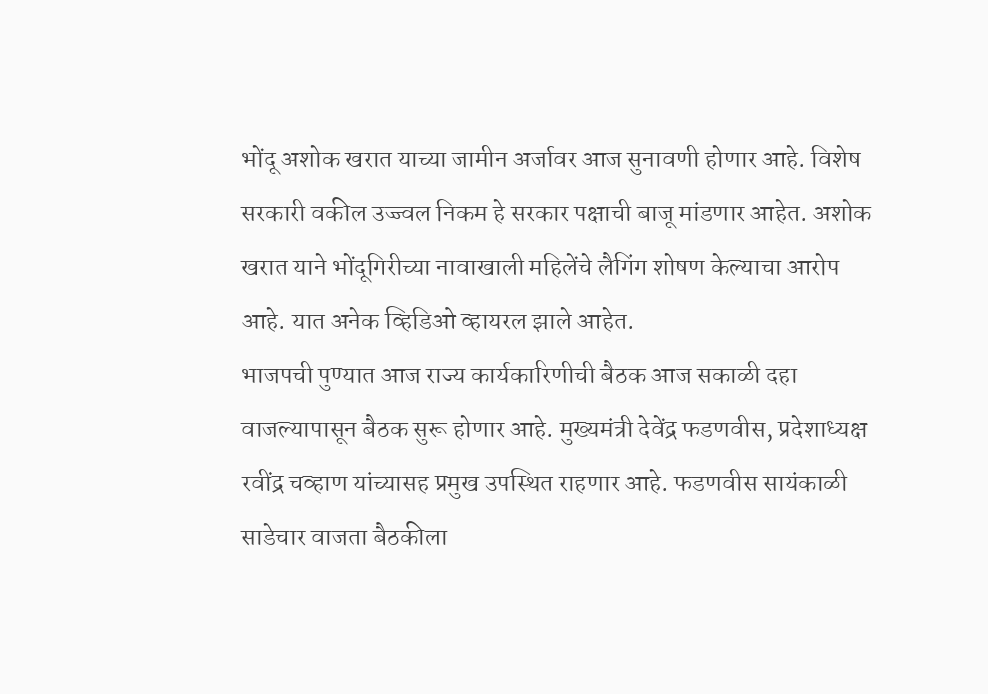भोंदू अशोक खरात याच्या जामीन अर्जावर आज सुनावणी होणार आहे. विशेष सरकारी वकील उज्ज्वल निकम हे सरकार पक्षाची बाजू मांडणार आहेत. अशोक खरात याने भोंदूगिरीच्या नावाखाली महिलेंचे लैगिंग शोषण केल्याचा आरोप आहे. यात अनेक व्हिडिओ व्हायरल झाले आहेत.
भाजपची पुण्यात आज राज्य कार्यकारिणीची बैठक आज सकाळी दहा वाजल्यापासून बैठक सुरू होणार आहे. मुख्यमंत्री देवेंद्र फडणवीस, प्रदेशाध्यक्ष रवींद्र चव्हाण यांच्यासह प्रमुख उपस्थित राहणार आहे. फडणवीस सायंकाळी साडेचार वाजता बैठकीला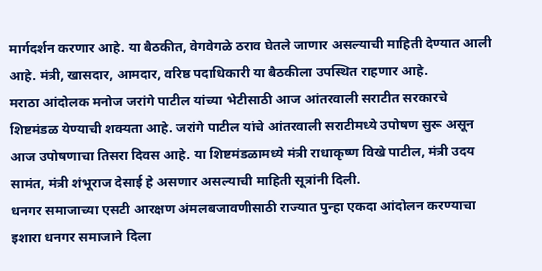मार्गदर्शन करणार आहे. या बैठकीत, वेगवेगळे ठराव घेतले जाणार असल्याची माहिती देण्यात आली आहे. मंत्री, खासदार, आमदार, वरिष्ठ पदाधिकारी या बैठकीला उपस्थित राहणार आहे.
मराठा आंदोलक मनोज जरांगे पाटील यांच्या भेटीसाठी आज आंतरवाली सराटीत सरकारचे शिष्टमंडळ येण्याची शक्यता आहे. जरांगे पाटील यांचे आंतरवाली सराटीमध्ये उपोषण सुरू असून आज उपोषणाचा तिसरा दिवस आहे. या शिष्टमंडळामध्ये मंत्री राधाकृष्ण विखे पाटील, मंत्री उदय सामंत, मंत्री शंभूराज देसाई हे असणार असल्याची माहिती सूत्रांनी दिली.
धनगर समाजाच्या एसटी आरक्षण अंमलबजावणीसाठी राज्यात पुन्हा एकदा आंदोलन करण्याचा इशारा धनगर समाजाने दिला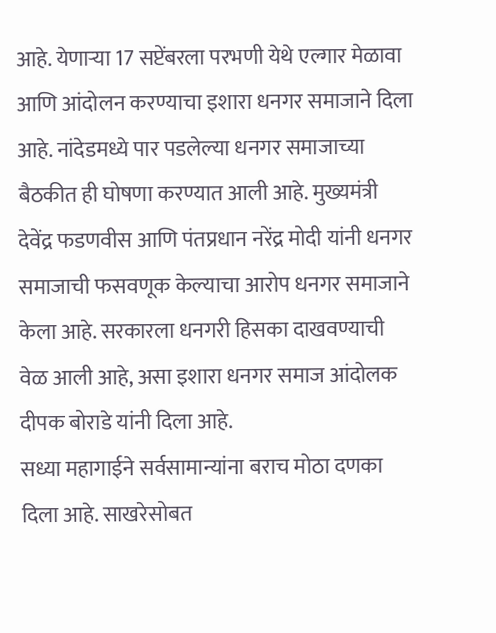आहे. येणाऱ्या 17 सप्टेंबरला परभणी येथे एल्गार मेळावा आणि आंदोलन करण्याचा इशारा धनगर समाजाने दिला आहे. नांदेडमध्ये पार पडलेल्या धनगर समाजाच्या बैठकीत ही घोषणा करण्यात आली आहे. मुख्यमंत्री देवेंद्र फडणवीस आणि पंतप्रधान नरेंद्र मोदी यांनी धनगर समाजाची फसवणूक केल्याचा आरोप धनगर समाजाने केला आहे. सरकारला धनगरी हिसका दाखवण्याची वेळ आली आहे, असा इशारा धनगर समाज आंदोलक दीपक बोराडे यांनी दिला आहे.
सध्या महागाईने सर्वसामान्यांना बराच मोठा दणका दिला आहे. साखरेसोबत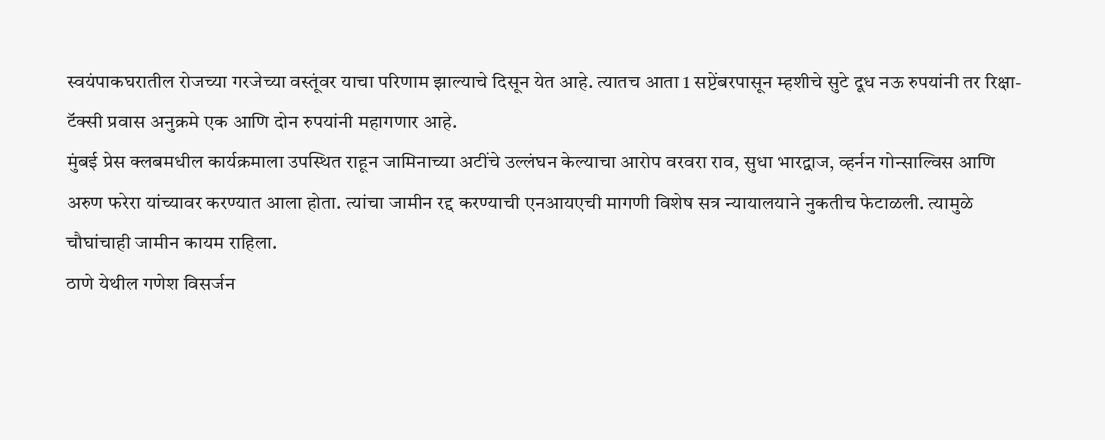स्वयंपाकघरातील रोजच्या गरजेच्या वस्तूंवर याचा परिणाम झाल्याचे दिसून येत आहे. त्यातच आता 1 सप्टेंबरपासून म्हशीचे सुटे दूध नऊ रुपयांनी तर रिक्षा-टॅक्सी प्रवास अनुक्रमे एक आणि दोन रुपयांनी महागणार आहे.
मुंबई प्रेस क्लबमधील कार्यक्रमाला उपस्थित राहून जामिनाच्या अटींचे उल्लंघन केल्याचा आरोप वरवरा राव, सुधा भारद्वाज, व्हर्नन गोन्साल्विस आणि अरुण फरेरा यांच्यावर करण्यात आला होता. त्यांचा जामीन रद्द करण्याची एनआयएची मागणी विशेष सत्र न्यायालयाने नुकतीच फेटाळली. त्यामुळे चौघांचाही जामीन कायम राहिला.
ठाणे येथील गणेश विसर्जन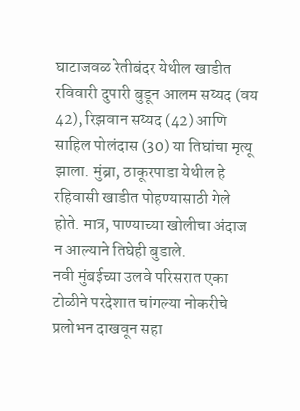घाटाजवळ रेतीबंदर येथील खाडीत रविवारी दुपारी बुडून आलम सय्यद (वय 42), रिझवान सय्यद (42) आणि साहिल पोलंदास (30) या तिघांचा मृत्यू झाला. मुंब्रा, ठाकूरपाडा येथील हे रहिवासी खाडीत पोहण्यासाठी गेले होते. मात्र, पाण्याच्या खोलीचा अंदाज न आल्याने तिघेही बुडाले.
नवी मुंबईच्या उलवे परिसरात एका टोळीने परदेशात चांगल्या नोकरीचे प्रलोभन दाखवून सहा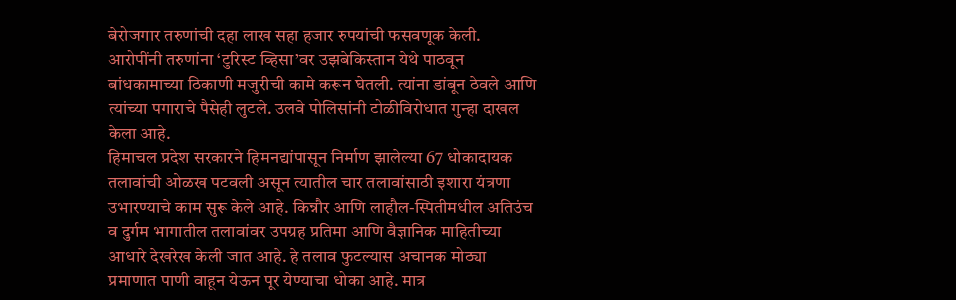बेरोजगार तरुणांची दहा लाख सहा हजार रुपयांची फसवणूक केली. आरोपींनी तरुणांना ‘टुरिस्ट व्हिसा’वर उझबेकिस्तान येथे पाठवून बांधकामाच्या ठिकाणी मजुरीची कामे करून घेतली. त्यांना डांबून ठेवले आणि त्यांच्या पगाराचे पैसेही लुटले. उलवे पोलिसांनी टोळीविरोधात गुन्हा दाखल केला आहे.
हिमाचल प्रदेश सरकारने हिमनद्यांपासून निर्माण झालेल्या 67 धोकादायक तलावांची ओळख पटवली असून त्यातील चार तलावांसाठी इशारा यंत्रणा उभारण्याचे काम सुरू केले आहे. किन्नौर आणि लाहौल-स्पितीमधील अतिउंच व दुर्गम भागातील तलावांवर उपग्रह प्रतिमा आणि वैज्ञानिक माहितीच्या आधारे देखरेख केली जात आहे. हे तलाव फुटल्यास अचानक मोठ्या प्रमाणात पाणी वाहून येऊन पूर येण्याचा धोका आहे. मात्र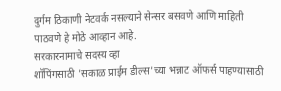दुर्गम ठिकाणी नेटवर्क नसल्याने सेन्सर बसवणे आणि माहिती पाठवणे हे मोठे आव्हान आहे.
सरकारनामाचे सदस्य व्हा
शॉपिंगसाठी 'सकाळ प्राईम डील्स'च्या भन्नाट ऑफर्स पाहण्यासाठी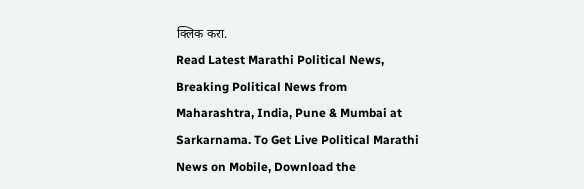क्लिक करा.
Read Latest Marathi Political News, Breaking Political News from Maharashtra, India, Pune & Mumbai at Sarkarnama. To Get Live Political Marathi News on Mobile, Download the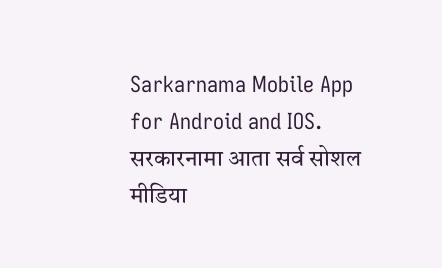Sarkarnama Mobile App for Android and IOS. सरकारनामा आता सर्व सोशल मीडिया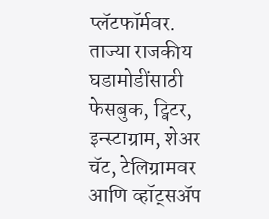प्लॅटफॉर्मवर. ताज्या राजकीय घडामोडींसाठी फेसबुक, ट्विटर, इन्स्टाग्राम, शेअर चॅट, टेलिग्रामवर आणि व्हॉट्सॲप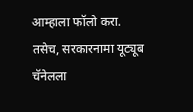आम्हाला फॉलो करा. तसेच, सरकारनामा यूट्यूब चॅनेलला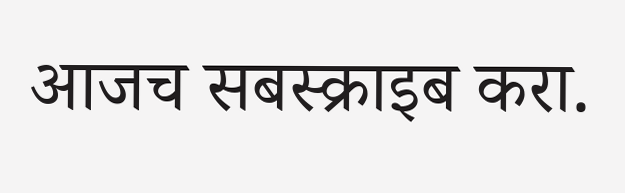आजच सबस्क्राइब करा.